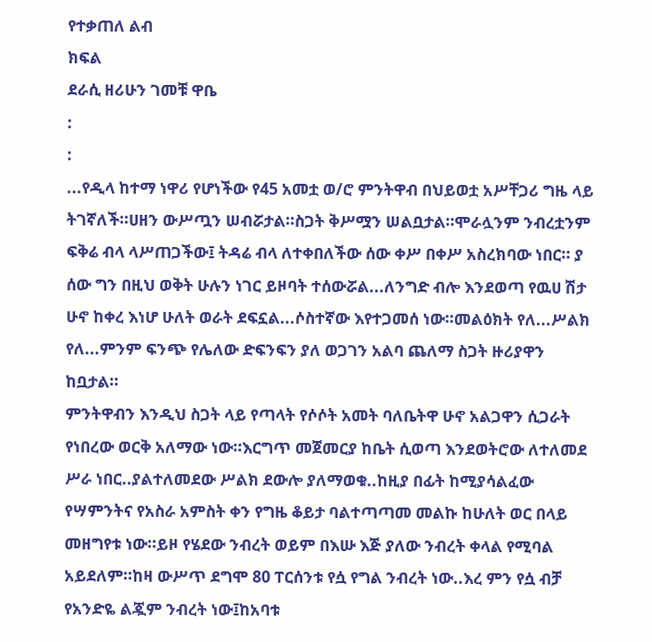የተቃጠለ ልብ
ክፍል
ደራሲ ዘሪሁን ገመቹ ዋቤ
:
:
...የዲላ ከተማ ነዋሪ የሆነችው የ45 አመቷ ወ/ሮ ምንትዋብ በህይወቷ አሥቸጋሪ ግዜ ላይ ትገኛለች።ሀዘን ውሥጧን ሠብሯታል።ስጋት ቅሥሟን ሠልቧታል።ሞራሏንም ንብረቷንም ፍቅሬ ብላ ላሥጠጋችው፤ ትዳሬ ብላ ለተቀበለችው ሰው ቀሥ በቀሥ አስረክባው ነበር። ያ ሰው ግን በዚህ ወቅት ሁሉን ነገር ይዞባት ተሰውሯል...ለንግድ ብሎ እንደወጣ የዉሀ ሽታ ሁኖ ከቀረ እነሆ ሁለት ወራት ደፍኗል...ሶስተኛው እየተጋመሰ ነው።መልዕክት የለ...ሥልክ የለ...ምንም ፍንጭ የሌለው ድፍንፍን ያለ ወጋገን አልባ ጨለማ ስጋት ዙሪያዋን ከቧታል።
ምንትዋብን እንዲህ ስጋት ላይ የጣላት የሶሶት አመት ባለቤትዋ ሁኖ አልጋዋን ሲጋራት የነበረው ወርቅ አለማው ነው።እርግጥ መጀመርያ ከቤት ሲወጣ እንደወትሮው ለተለመደ ሥራ ነበር..ያልተለመደው ሥልክ ደውሎ ያለማወቁ..ከዚያ በፊት ከሚያሳልፈው የሣምንትና የአስራ አምስት ቀን የግዜ ቆይታ ባልተጣጣመ መልኩ ከሁለት ወር በላይ መዘግየቱ ነው።ይዞ የሄደው ንብረት ወይም በእሡ እጅ ያለው ንብረት ቀላል የሚባል አይደለም።ከዛ ውሥጥ ደግሞ 80 ፐርሰንቱ የሷ የግል ንብረት ነው..እረ ምን የሷ ብቻ የአንድዬ ልጇም ንብረት ነው፤ከአባቱ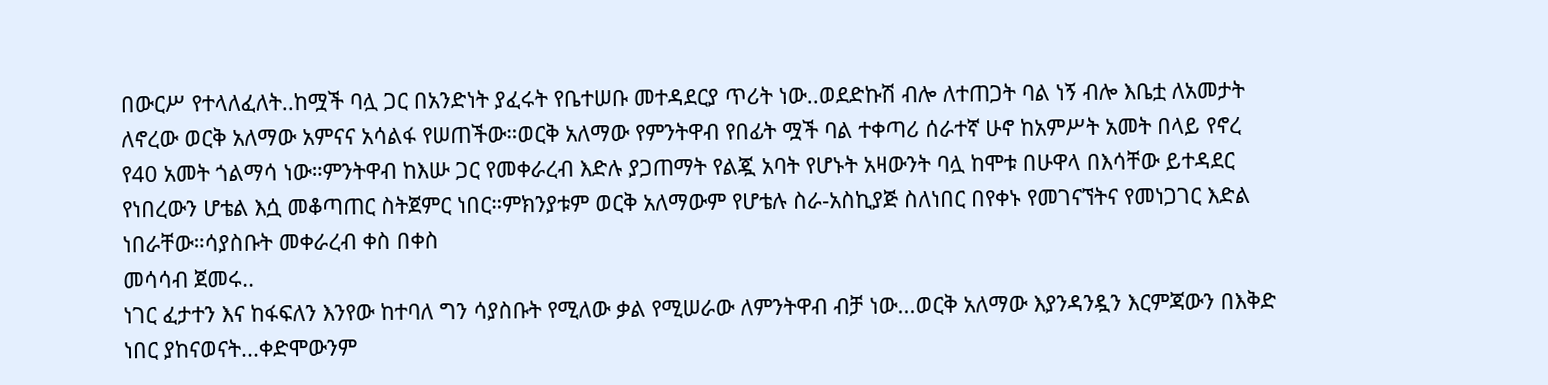በውርሥ የተላለፈለት..ከሟች ባሏ ጋር በአንድነት ያፈሩት የቤተሠቡ መተዳደርያ ጥሪት ነው..ወደድኩሽ ብሎ ለተጠጋት ባል ነኝ ብሎ እቤቷ ለአመታት ለኖረው ወርቅ አለማው አምናና አሳልፋ የሠጠችው።ወርቅ አለማው የምንትዋብ የበፊት ሟች ባል ተቀጣሪ ሰራተኛ ሁኖ ከአምሥት አመት በላይ የኖረ የ40 አመት ጎልማሳ ነው።ምንትዋብ ከእሡ ጋር የመቀራረብ እድሉ ያጋጠማት የልጇ አባት የሆኑት አዛውንት ባሏ ከሞቱ በሁዋላ በእሳቸው ይተዳደር የነበረውን ሆቴል እሷ መቆጣጠር ስትጀምር ነበር።ምክንያቱም ወርቅ አለማውም የሆቴሉ ስራ-አስኪያጅ ስለነበር በየቀኑ የመገናኘትና የመነጋገር እድል ነበራቸው።ሳያስቡት መቀራረብ ቀስ በቀስ
መሳሳብ ጀመሩ..
ነገር ፈታተን እና ከፋፍለን እንየው ከተባለ ግን ሳያስቡት የሚለው ቃል የሚሠራው ለምንትዋብ ብቻ ነው...ወርቅ አለማው እያንዳንዷን እርምጃውን በእቅድ ነበር ያከናወናት...ቀድሞውንም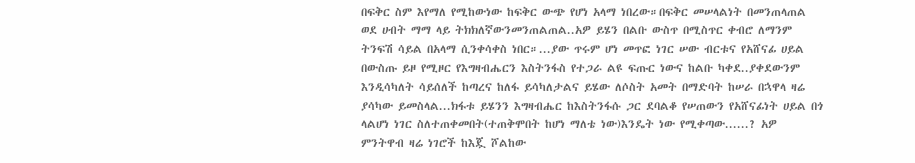በፍቅር ስም እየማለ የሚከውነው ከፍቅር ውጭ የሆነ አላማ ነበረው።በፍቅር መሠላልነት በመንጠላጠል ወደ ሀብት ማማ ላይ ትክክለኛውንመንጠልጠል..አዎ ይሄን በልቡ ውስጥ በሚስጥር ቀብሮ ለማንም ትንፍሽ ሳይል በአላማ ሲንቀሳቀስ ነበር።...ያው ጥሩም ሆነ መጥፎ ነገር ሠው ብርቱና የአሸናፊ ሀይል በውስጡ ይዞ የሚዞር የእግዛብሔርን እስትንፋስ የተጋራ ልዩ ፍጡር ነውና ከልቡ ካቀደ..ያቀደውንም እንዲሳካለት ሳይሰለች ከጣረና ከለፋ ይሳካለታልና ይሄው ለሶስት አመት በማድባት ከሠራ በኋዋላ ዛሬ ያሳካው ይመስላል...ክፋቱ ይሄንን እግዛብሔር ከእስትንፋሱ ጋር ደባልቆ የሠጠውን የአሸናፊነት ሀይል በጎ ላልሆነ ነገር ስለተጠቀመበት(ተጠቅሞበት ከሆነ ማለቴ ነው)እንዴት ነው የሚቀጣው......? አዎ ምንትዋብ ዛሬ ነገሮች ከእጇ ሾልከው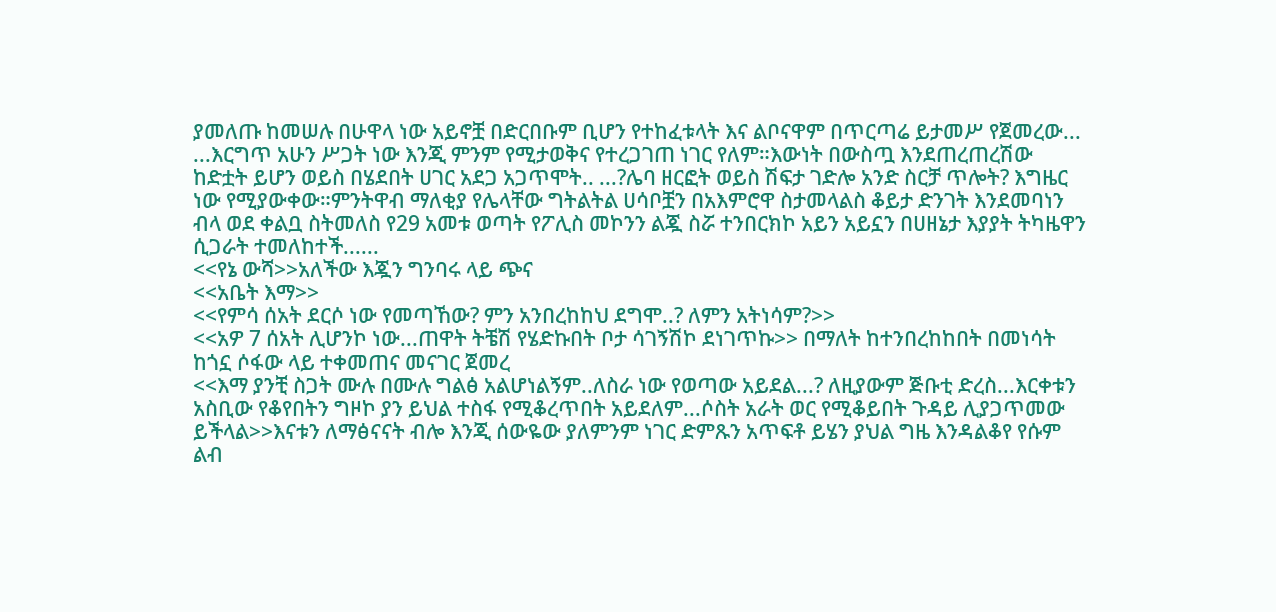ያመለጡ ከመሠሉ በሁዋላ ነው አይኖቿ በድርበቡም ቢሆን የተከፈቱላት እና ልቦናዋም በጥርጣሬ ይታመሥ የጀመረው... ...እርግጥ አሁን ሥጋት ነው እንጂ ምንም የሚታወቅና የተረጋገጠ ነገር የለም።እውነት በውስጧ እንደጠረጠረሽው ከድቷት ይሆን ወይስ በሄደበት ሀገር አደጋ አጋጥሞት.. ...?ሌባ ዘርፎት ወይስ ሽፍታ ገድሎ አንድ ስርቻ ጥሎት? እግዜር ነው የሚያውቀው።ምንትዋብ ማለቂያ የሌላቸው ግትልትል ሀሳቦቿን በአእምሮዋ ስታመላልስ ቆይታ ድንገት እንደመባነን ብላ ወደ ቀልቧ ስትመለስ የ29 አመቱ ወጣት የፖሊስ መኮንን ልጇ ስሯ ተንበርክኮ አይን አይኗን በሀዘኔታ እያያት ትካዜዋን ሲጋራት ተመለከተች......
<<የኔ ውሻ>>አለችው እጇን ግንባሩ ላይ ጭና
<<አቤት እማ>>
<<የምሳ ሰአት ደርሶ ነው የመጣኸው? ምን አንበረከከህ ደግሞ..? ለምን አትነሳም?>>
<<አዎ 7 ሰአት ሊሆንኮ ነው...ጠዋት ትቼሽ የሄድኩበት ቦታ ሳገኝሽኮ ደነገጥኩ>> በማለት ከተንበረከከበት በመነሳት ከጎኗ ሶፋው ላይ ተቀመጠና መናገር ጀመረ
<<እማ ያንቺ ስጋት ሙሉ በሙሉ ግልፅ አልሆነልኝም..ለስራ ነው የወጣው አይደል...? ለዚያውም ጅቡቲ ድረስ...እርቀቱን አስቢው የቆየበትን ግዞኮ ያን ይህል ተስፋ የሚቆረጥበት አይደለም...ሶስት አራት ወር የሚቆይበት ጉዳይ ሊያጋጥመው ይችላል>>እናቱን ለማፅናናት ብሎ እንጂ ሰውዬው ያለምንም ነገር ድምጹን አጥፍቶ ይሄን ያህል ግዜ እንዳልቆየ የሱም ልብ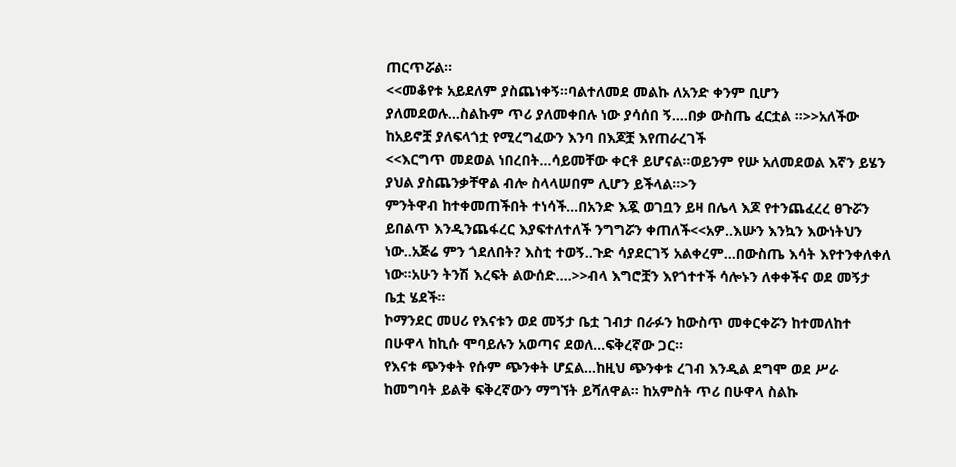ጠርጥሯል።
<<መቆየቱ አይደለም ያስጨነቀኝ።ባልተለመደ መልኩ ለአንድ ቀንም ቢሆን ያለመደወሉ...ስልኩም ጥሪ ያለመቀበሉ ነው ያሳሰበ ኝ....በቃ ውስጤ ፈርቷል ።>>አለችው ከአይኖቿ ያለፍላጎቷ የሚረግፈውን እንባ በእጆቿ እየጠራረገች
<<እርግጥ መደወል ነበረበት...ሳይመቸው ቀርቶ ይሆናል።ወይንም የሡ አለመደወል እኛን ይሄን ያህል ያስጨንቃቸዋል ብሎ ስላላሠበም ሊሆን ይችላል።>ን
ምንትዋብ ከተቀመጠችበት ተነሳች...በአንድ እጇ ወገቧን ይዛ በሌላ እጆ የተንጨፈረረ ፀጉሯን ይበልጥ እንዲንጨፋረር እያፍተለተለች ንግግሯን ቀጠለች<<አዎ..እሡን እንኳን እውነትህን ነው..አጅሬ ምን ጎደለበት? እስቲ ተወኝ..ጉድ ሳያደርገኝ አልቀረም...በውስጤ እሳት እየተንቀለቀለ ነው።አሁን ትንሽ እረፍት ልውሰድ....>>ብላ እግሮቿን እየጎተተች ሳሎኑን ለቀቀችና ወደ መኝታ ቤቷ ሄደች።
ኮማንደር መሀሪ የእናቱን ወደ መኝታ ቤቷ ገብታ በራፉን ከውስጥ መቀርቀሯን ከተመለከተ በሁዋላ ከኪሱ ሞባይሉን አወጣና ደወለ...ፍቅረኛው ጋር።
የእናቱ ጭንቀት የሱም ጭንቀት ሆኗል...ከዚህ ጭንቀቱ ረገብ እንዲል ደግሞ ወደ ሥራ ከመግባት ይልቅ ፍቅረኛውን ማግኘት ይሻለዋል። ከአምስት ጥሪ በሁዋላ ስልኩ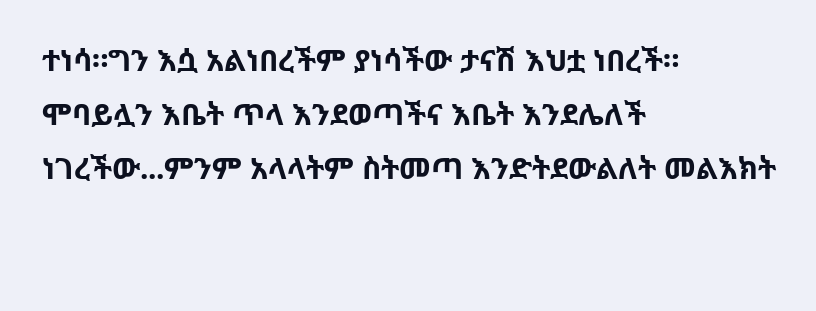ተነሳ።ግን እሷ አልነበረችም ያነሳችው ታናሽ እህቷ ነበረች።
ሞባይሏን እቤት ጥላ እንደወጣችና እቤት እንደሌለች ነገረችው...ምንም አላላትም ስትመጣ እንድትደውልለት መልእክት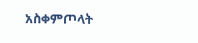አስቀምጦላት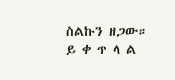ስልኩን ዘጋው።
ይ ቀ ጥ ላ ል